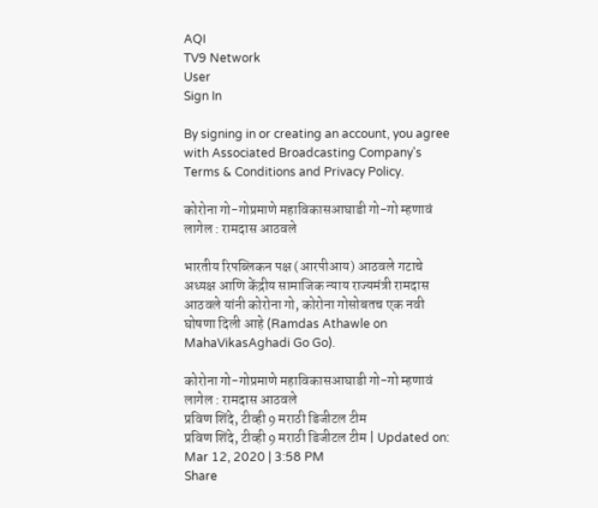AQI
TV9 Network
User
Sign In

By signing in or creating an account, you agree with Associated Broadcasting Company's Terms & Conditions and Privacy Policy.

कोरोना गो-गोप्रमाणे महाविकासआघाडी गो-गो म्हणावं लागेल : रामदास आठवले

भारतीय रिपब्लिकन पक्ष (आरपीआय) आठवले गटाचे अध्यक्ष आणि केंद्रीय सामाजिक न्याय राज्यमंत्री रामदास आठवले यांनी कोरोना गो, कोरोना गोसोबतच एक नवी घोषणा दिली आहे (Ramdas Athawle on MahaVikasAghadi Go Go).

कोरोना गो-गोप्रमाणे महाविकासआघाडी गो-गो म्हणावं लागेल : रामदास आठवले
प्रविण शिंदे, टीव्ही 9 मराठी डिजीटल टीम
प्रविण शिंदे, टीव्ही 9 मराठी डिजीटल टीम | Updated on: Mar 12, 2020 | 3:58 PM
Share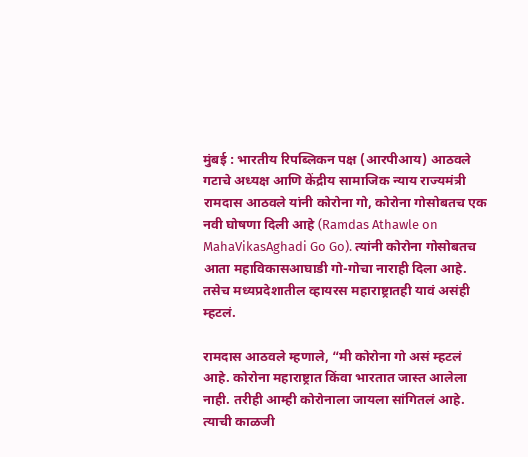मुंबई : भारतीय रिपब्लिकन पक्ष (आरपीआय) आठवले गटाचे अध्यक्ष आणि केंद्रीय सामाजिक न्याय राज्यमंत्री रामदास आठवले यांनी कोरोना गो, कोरोना गोसोबतच एक नवी घोषणा दिली आहे (Ramdas Athawle on MahaVikasAghadi Go Go). त्यांनी कोरोना गोसोबतच आता महाविकासआघाडी गो-गोचा नाराही दिला आहे. तसेच मध्यप्रदेशातील व्हायरस महाराष्ट्रातही यावं असंही म्हटलं.

रामदास आठवले म्हणाले, “मी कोरोना गो असं म्हटलं आहे. कोरोना महाराष्ट्रात किंवा भारतात जास्त आलेला नाही. तरीही आम्ही कोरोनाला जायला सांगितलं आहे. त्याची काळजी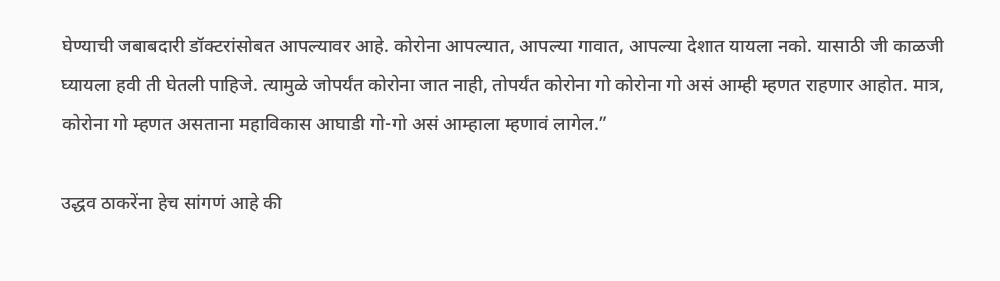घेण्याची जबाबदारी डॉक्टरांसोबत आपल्यावर आहे. कोरोना आपल्यात, आपल्या गावात, आपल्या देशात यायला नको. यासाठी जी काळजी घ्यायला हवी ती घेतली पाहिजे. त्यामुळे जोपर्यंत कोरोना जात नाही, तोपर्यंत कोरोना गो कोरोना गो असं आम्ही म्हणत राहणार आहोत. मात्र, कोरोना गो म्हणत असताना महाविकास आघाडी गो-गो असं आम्हाला म्हणावं लागेल.”

उद्धव ठाकरेंना हेच सांगणं आहे की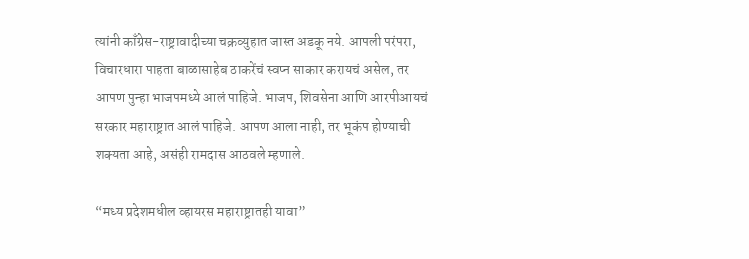त्यांनी काँग्रेस-राष्ट्रावादीच्या चक्रव्युहात जास्त अडकू नये. आपली परंपरा, विचारधारा पाहता बाळासाहेब ठाकरेंचं स्वप्न साकार करायचं असेल, तर आपण पुन्हा भाजपमध्ये आलं पाहिजे. भाजप, शिवसेना आणि आरपीआयचं सरकार महाराष्ट्रात आलं पाहिजे. आपण आला नाही, तर भूकंप होण्याची शक्यता आहे, असंही रामदास आठवले म्हणाले.

“मध्य प्रदेशमधील व्हायरस महाराष्ट्रातही यावा”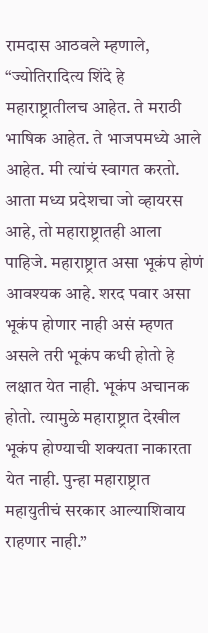रामदास आठवले म्हणाले, “ज्योतिरादित्य शिंदे हे महाराष्ट्रातीलच आहेत. ते मराठी भाषिक आहेत. ते भाजपमध्ये आले आहेत. मी त्यांचं स्वागत करतो. आता मध्य प्रदेशचा जो व्हायरस आहे, तो महाराष्ट्रातही आला पाहिजे. महाराष्ट्रात असा भूकंप होणं आवश्यक आहे. शरद पवार असा भूकंप होणार नाही असं म्हणत असले तरी भूकंप कधी होतो हे लक्षात येत नाही. भूकंप अचानक होतो. त्यामुळे महाराष्ट्रात देखील भूकंप होण्याची शक्यता नाकारता येत नाही. पुन्हा महाराष्ट्रात महायुतीचं सरकार आल्याशिवाय राहणार नाही.”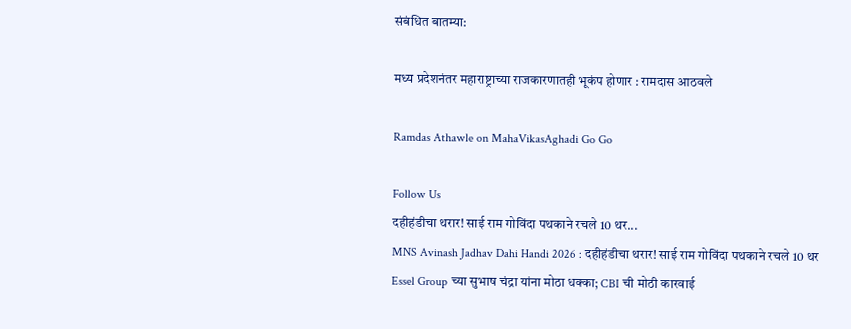संबंधित बातम्या:

मध्य प्रदेशनंतर महाराष्ट्राच्या राजकारणातही भूकंप होणार : रामदास आठवले

Ramdas Athawle on MahaVikasAghadi Go Go

Follow Us
दहीहंडीचा थरार! साई राम गोविंदा पथकाने रचले 10 थर...
MNS Avinash Jadhav Dahi Handi 2026 : दहीहंडीचा थरार! साई राम गोविंदा पथकाने रचले 10 थर
Essel Group च्या सुभाष चंद्रा यांना मोठा धक्का; CBI ची मोठी कारवाई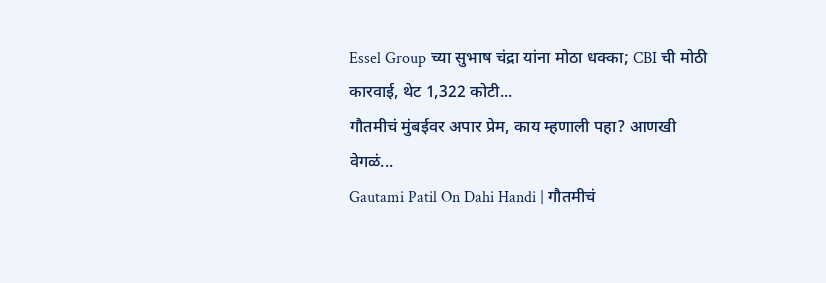Essel Group च्या सुभाष चंद्रा यांना मोठा धक्का; CBI ची मोठी कारवाई, थेट 1,322 कोटी...
गौतमीचं मुंबईवर अपार प्रेम, काय म्हणाली पहा? आणखी वेगळं...
Gautami Patil On Dahi Handi | गौतमीचं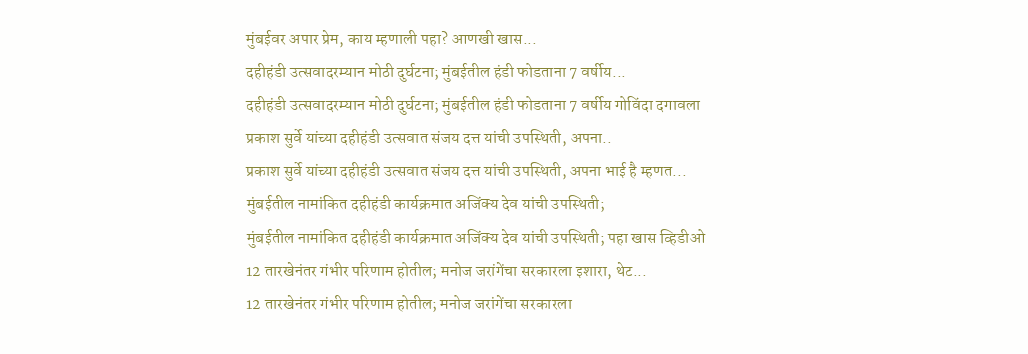मुंबईवर अपार प्रेम, काय म्हणाली पहा? आणखी खास...
दहीहंडी उत्सवादरम्यान मोठी दुर्घटना; मुंबईतील हंडी फोडताना 7 वर्षीय...
दहीहंडी उत्सवादरम्यान मोठी दुर्घटना; मुंबईतील हंडी फोडताना 7 वर्षीय गोविंदा दगावला
प्रकाश सुर्वे यांच्या दहीहंडी उत्सवात संजय दत्त यांची उपस्थिती, अपना..
प्रकाश सुर्वे यांच्या दहीहंडी उत्सवात संजय दत्त यांची उपस्थिती, अपना भाई है म्हणत...
मुंबईतील नामांकित दहीहंडी कार्यक्रमात अजिंक्य देव यांची उपस्थिती;
मुंबईतील नामांकित दहीहंडी कार्यक्रमात अजिंक्य देव यांची उपस्थिती; पहा खास व्हिडीओ
12 तारखेनंतर गंभीर परिणाम होतील; मनोज जरांगेंचा सरकारला इशारा, थेट...
12 तारखेनंतर गंभीर परिणाम होतील; मनोज जरांगेंचा सरकारला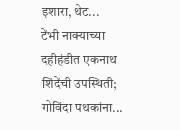इशारा, थेट...
टेंभी नाक्याच्या दहीहंडीत एकनाथ शिंदेंची उपस्थिती; गोविंदा पथकांना...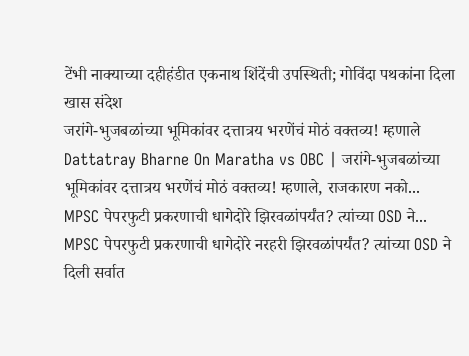टेंभी नाक्याच्या दहीहंडीत एकनाथ शिंदेंची उपस्थिती; गोविंदा पथकांना दिला खास संदेश
जरांगे-भुजबळांच्या भूमिकांवर दत्तात्रय भरणेंचं मोठं वक्तव्य! म्हणाले
Dattatray Bharne On Maratha vs OBC | जरांगे-भुजबळांच्या भूमिकांवर दत्तात्रय भरणेंचं मोठं वक्तव्य! म्हणाले, राजकारण नको...
MPSC पेपरफुटी प्रकरणाची धागेदोरे झिरवळांपर्यंत? त्यांच्या OSD ने...
MPSC पेपरफुटी प्रकरणाची धागेदोरे नरहरी झिरवळांपर्यंत? त्यांच्या OSD ने दिली सर्वात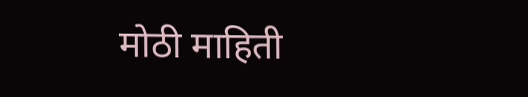मोठी माहिती